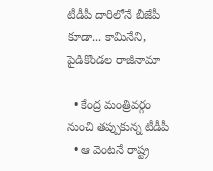టీడీపీ దారిలోనే బీజేపీ కూడా... కామినేని, పైడికొండల రాజీనామా

  • కేంద్ర మంత్రివర్గం నుంచి తప్పుకున్న టీడీపీ
  • ఆ వెంటనే రాష్ట్ర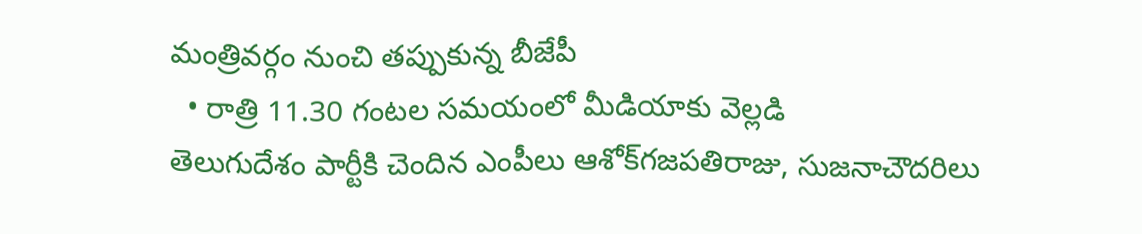మంత్రివర్గం నుంచి తప్పుకున్న బీజేపీ
  • రాత్రి 11.30 గంటల సమయంలో మీడియాకు వెల్లడి
తెలుగుదేశం పార్టీకి చెందిన ఎంపీలు ఆశోక్‌గజపతిరాజు, సుజనాచౌదరిలు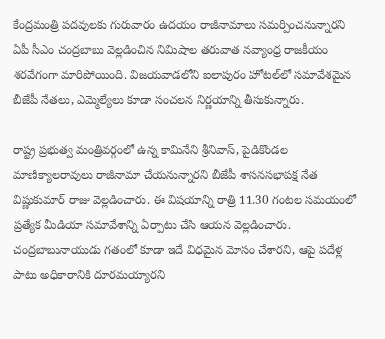కేంద్రమంత్రి పదవులకు గురువారం ఉదయం రాజీనామాలు సమర్పించనున్నారని ఏపీ సీఎం చంద్రబాబు వెల్లడించిన నిమిషాల తరువాత నవ్యాంధ్ర రాజకీయం శరవేగంగా మారిపోయింది. విజయవాడలోని ఐలాపురం హోటల్‌లో సమావేశమైన బీజేపీ నేతలు, ఎమ్మెల్యేలు కూడా సంచలన నిర్ణయాన్ని తీసుకున్నారు.

రాష్ట్ర ప్రభుత్వ మంత్రివర్గంలో ఉన్న కామినేని శ్రీనివాస్, పైడికొండల మాణిక్యాలరావులు రాజీనామా చేయనున్నారని బీజేపీ శాసనసభాపక్ష నేత విష్ణుకుమార్‌ రాజు వెల్లడించారు. ఈ విషయాన్ని రాత్రి 11.30 గంటల సమయంలో ప్రత్యేక మీడియా సమావేశాన్ని ఏర్పాటు చేసి ఆయన వెల్లడించారు. చంద్రబాబునాయుడు గతంలో కూడా ఇదే విధమైన మోసం చేశారని, ఆపై పదేళ్ల పాటు అధికారానికి దూరమయ్యారని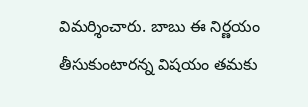విమర్శించారు. బాబు ఈ నిర్ణయం తీసుకుంటారన్న విషయం తమకు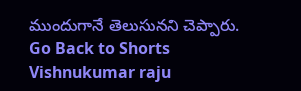ముందుగానే తెలుసునని చెప్పారు.
Go Back to Shorts
Vishnukumar raju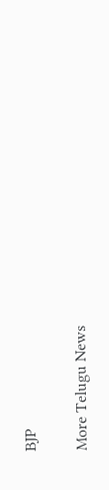BJP

More Telugu News